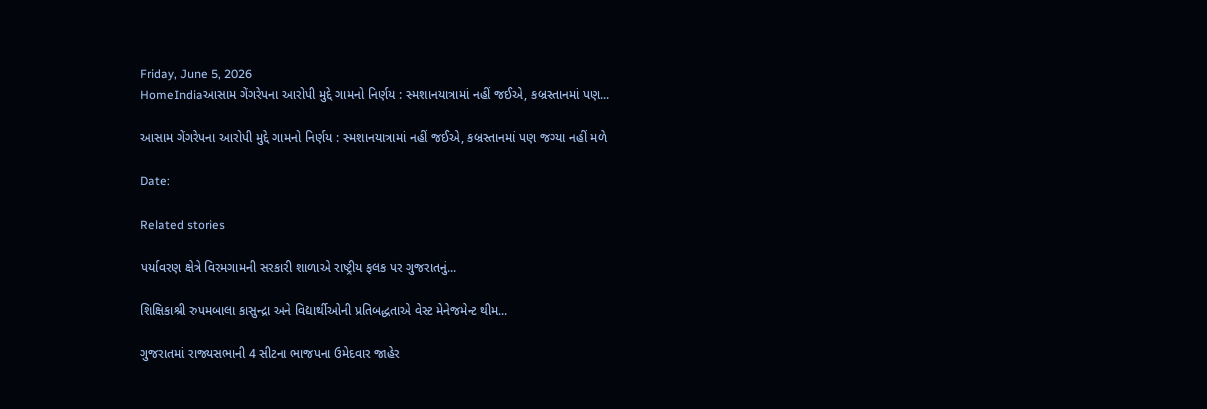Friday, June 5, 2026
HomeIndiaઆસામ ગેંગરેપના આરોપી મુદ્દે ગામનો નિર્ણય : સ્મશાનયાત્રામાં નહીં જઈએ, કબ્રસ્તાનમાં પણ...

આસામ ગેંગરેપના આરોપી મુદ્દે ગામનો નિર્ણય : સ્મશાનયાત્રામાં નહીં જઈએ, કબ્રસ્તાનમાં પણ જગ્યા નહીં મળે

Date:

Related stories

પર્યાવરણ ક્ષેત્રે વિરમગામની સરકારી શાળાએ રાષ્ટ્રીય ફલક પર ગુજરાતનું...

શિક્ષિકાશ્રી રુપમબાલા કાસુન્દ્રા અને વિદ્યાર્થીઓની પ્રતિબદ્ધતાએ વેસ્ટ મેનેજમેન્ટ થીમ...

ગુજરાતમાં રાજ્યસભાની 4 સીટના ભાજપના ઉમેદવાર જાહેર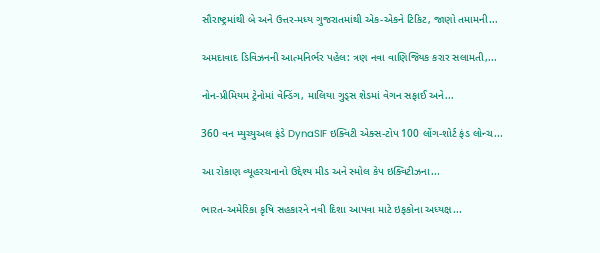સૌરાષ્ટ્રમાંથી બે અને ઉત્તર-મધ્ય ગુજરાતમાંથી એક-એકને ટિકિટ, જાણો તમામની...

અમદાવાદ ડિવિઝનની આત્મનિર્ભર પહેલ: ત્રણ નવા વાણિજ્યિક કરાર સલામતી,...

નોન-પ્રીમિયમ ટ્રેનોમાં વેન્ડિંગ, માલિયા ગુડ્સ શેડમાં વેગન સફાઈ અને...

360 વન મ્યુચ્યુઅલ ફંડે DynaSIF ઇક્વિટી એક્સ-ટોપ 100 લોંગ-શોર્ટ ફંડ લોન્ચ...

આ રોકાણ વ્યૂહરચનાનો ઉદ્દેશ્ય મીડ અને સ્મોલ કેપ ઇક્વિટીઝના...

ભારત-અમેરિકા કૃષિ સહકારને નવી દિશા આપવા માટે ઇફકોના અધ્યક્ષ...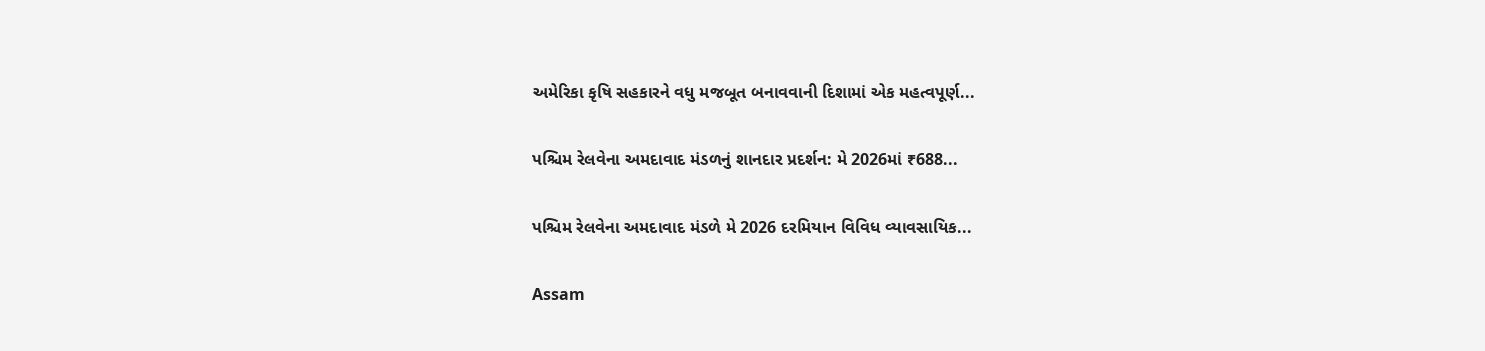અમેરિકા કૃષિ સહકારને વધુ મજબૂત બનાવવાની દિશામાં એક મહત્વપૂર્ણ...

પશ્ચિમ રેલવેના અમદાવાદ મંડળનું શાનદાર પ્રદર્શન: મે 2026માં ₹688...

પશ્ચિમ રેલવેના અમદાવાદ મંડળે મે 2026 દરમિયાન વિવિધ વ્યાવસાયિક...

Assam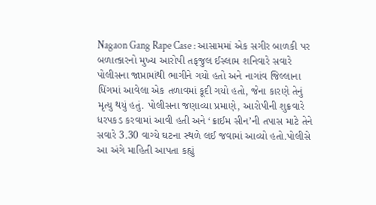Nagaon Gang Rape Case : આસામમાં એક સગીર બાળકી પર બળાત્કારનો મુખ્ય આરોપી તફજુલ ઈસ્લામ શનિવારે સવારે પોલીસના જાપ્તામાંથી ભાગીને ગયો હતો અને નાગાંવ જિલ્લાના ધિંગમાં આવેલા એક તળાવમાં કૂદી ગયો હતો, જેના કારણે તેનું મૃત્યુ થયું હતું. પોલીસના જણાવ્યા પ્રમાણે, આરોપીની શુક્રવારે ધરપકડ કરવામાં આવી હતી અને ‘ક્રાઈમ સીન’ની તપાસ માટે તેને સવારે 3.30 વાગ્યે ઘટના સ્થળે લઈ જવામાં આવ્યો હતો.પોલીસે આ અંગે માહિતી આપતા કહ્યું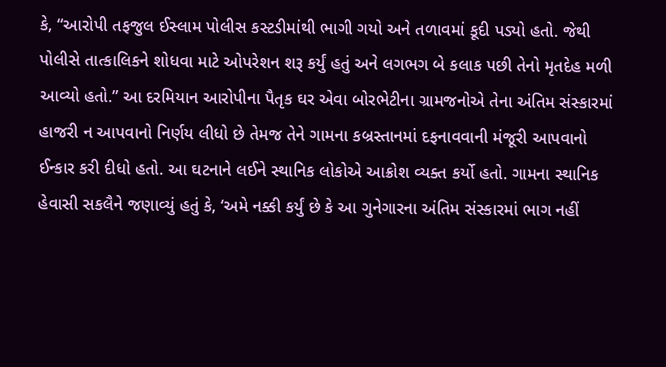કે, “આરોપી તફજુલ ઈસ્લામ પોલીસ કસ્ટડીમાંથી ભાગી ગયો અને તળાવમાં કૂદી પડ્યો હતો. જેથી પોલીસે તાત્કાલિકને શોધવા માટે ઓપરેશન શરૂ કર્યું હતું અને લગભગ બે કલાક પછી તેનો મૃતદેહ મળી આવ્યો હતો.” આ દરમિયાન આરોપીના પૈતૃક ઘર એવા બોરભેટીના ગ્રામજનોએ તેના અંતિમ સંસ્કારમાં હાજરી ન આપવાનો નિર્ણય લીધો છે તેમજ તેને ગામના કબ્રસ્તાનમાં દફનાવવાની મંજૂરી આપવાનો ઈન્કાર કરી દીધો હતો. આ ઘટનાને લઈને સ્થાનિક લોકોએ આક્રોશ વ્યક્ત કર્યો હતો. ગામના સ્થાનિક હેવાસી સકલૈને જણાવ્યું હતું કે, ‘અમે નક્કી કર્યું છે કે આ ગુનેગારના અંતિમ સંસ્કારમાં ભાગ નહીં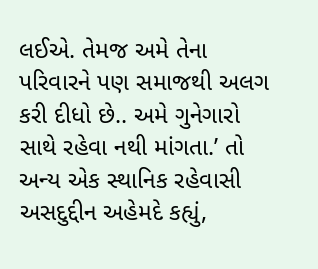લઈએ. તેમજ અમે તેના પરિવારને પણ સમાજથી અલગ કરી દીધો છે.. અમે ગુનેગારો સાથે રહેવા નથી માંગતા.’ તો અન્ય એક સ્થાનિક રહેવાસી અસદુદ્દીન અહેમદે કહ્યું,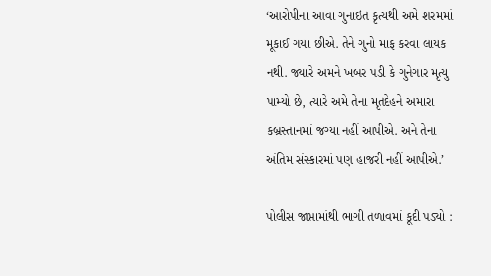‘આરોપીના આવા ગુનાઇત કૃત્યથી અમે શરમમાં મૂકાઈ ગયા છીએ. તેને ગુનો માફ કરવા લાયક નથી. જ્યારે અમને ખબર પડી કે ગુનેગાર મૃત્યુ પામ્યો છે, ત્યારે અમે તેના મૃતદેહને અમારા કબ્રસ્તાનમાં જગ્યા નહીં આપીએ. અને તેના અંતિમ સંસ્કારમાં પણ હાજરી નહીં આપીએ.’

પોલીસ જાપ્તામાંથી ભાગી તળાવમાં કૂદી પડ્યો :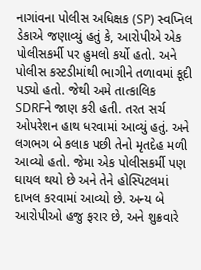નાગાંવના પોલીસ અધિક્ષક (SP) સ્વપ્નિલ ડેકાએ જણાવ્યું હતું કે, આરોપીએ એક પોલીસકર્મી પર હુમલો કર્યો હતો. અને પોલીસ કસ્ટડીમાંથી ભાગીને તળાવમાં કૂદી પડ્યો હતો. જેથી અમે તાત્કાલિક SDRFને જાણ કરી હતી. તરત સર્ચ ઓપરેશન હાથ ધરવામાં આવ્યું હતું. અને લગભગ બે કલાક પછી તેનો મૃતદેહ મળી આવ્યો હતો. જેમા એક પોલીસકર્મી પણ ઘાયલ થયો છે અને તેને હોસ્પિટલમાં દાખલ કરવામાં આવ્યો છે. અન્ય બે આરોપીઓ હજુ ફરાર છે, અને શુક્રવારે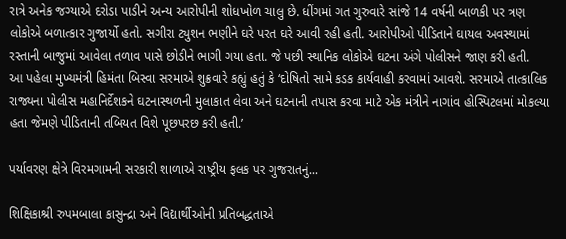રાત્રે અનેક જગ્યાએ દરોડા પાડીને અન્ય આરોપીની શોધખોળ ચાલુ છે. ધીંગમાં ગત ગુરુવારે સાંજે 14 વર્ષની બાળકી પર ત્રણ લોકોએ બળાત્કાર ગુજાર્યો હતો. સગીરા ટ્યુશન ભણીને ઘરે પરત ઘરે આવી રહી હતી. આરોપીઓ પીડિતાને ઘાયલ અવસ્થામાં રસ્તાની બાજુમાં આવેલા તળાવ પાસે છોડીને ભાગી ગયા હતા. જે પછી સ્થાનિક લોકોએ ઘટના અંગે પોલીસને જાણ કરી હતી.
આ પહેલા મુખ્યમંત્રી હિમંતા બિસ્વા સરમાએ શુક્રવારે કહ્યું હતું કે ‘દોષિતો સામે કડક કાર્યવાહી કરવામાં આવશે. સરમાએ તાત્કાલિક રાજ્યના પોલીસ મહાનિર્દેશકને ઘટનાસ્થળની મુલાકાત લેવા અને ઘટનાની તપાસ કરવા માટે એક મંત્રીને નાગાંવ હોસ્પિટલમાં મોકલ્યા હતા જેમણે પીડિતાની તબિયત વિશે પૂછપરછ કરી હતી.’

પર્યાવરણ ક્ષેત્રે વિરમગામની સરકારી શાળાએ રાષ્ટ્રીય ફલક પર ગુજરાતનું...

શિક્ષિકાશ્રી રુપમબાલા કાસુન્દ્રા અને વિદ્યાર્થીઓની પ્રતિબદ્ધતાએ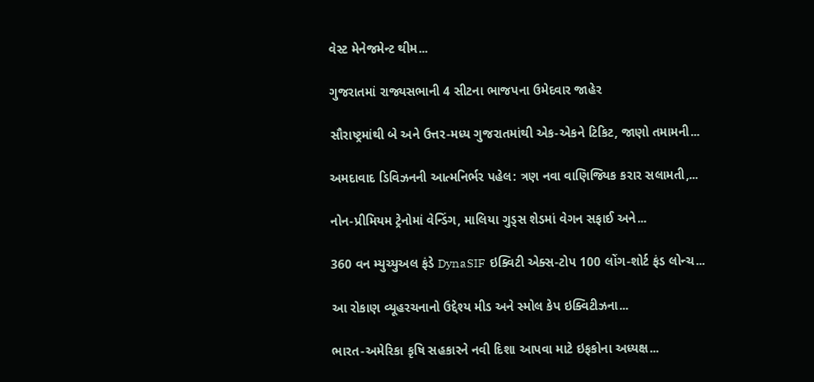વેસ્ટ મેનેજમેન્ટ થીમ...

ગુજરાતમાં રાજ્યસભાની 4 સીટના ભાજપના ઉમેદવાર જાહેર

સૌરાષ્ટ્રમાંથી બે અને ઉત્તર-મધ્ય ગુજરાતમાંથી એક-એકને ટિકિટ, જાણો તમામની...

અમદાવાદ ડિવિઝનની આત્મનિર્ભર પહેલ: ત્રણ નવા વાણિજ્યિક કરાર સલામતી,...

નોન-પ્રીમિયમ ટ્રેનોમાં વેન્ડિંગ, માલિયા ગુડ્સ શેડમાં વેગન સફાઈ અને...

360 વન મ્યુચ્યુઅલ ફંડે DynaSIF ઇક્વિટી એક્સ-ટોપ 100 લોંગ-શોર્ટ ફંડ લોન્ચ...

આ રોકાણ વ્યૂહરચનાનો ઉદ્દેશ્ય મીડ અને સ્મોલ કેપ ઇક્વિટીઝના...

ભારત-અમેરિકા કૃષિ સહકારને નવી દિશા આપવા માટે ઇફકોના અધ્યક્ષ...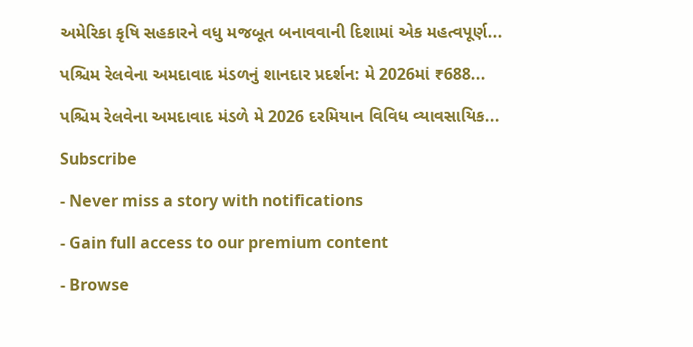અમેરિકા કૃષિ સહકારને વધુ મજબૂત બનાવવાની દિશામાં એક મહત્વપૂર્ણ...

પશ્ચિમ રેલવેના અમદાવાદ મંડળનું શાનદાર પ્રદર્શન: મે 2026માં ₹688...

પશ્ચિમ રેલવેના અમદાવાદ મંડળે મે 2026 દરમિયાન વિવિધ વ્યાવસાયિક...

Subscribe

- Never miss a story with notifications

- Gain full access to our premium content

- Browse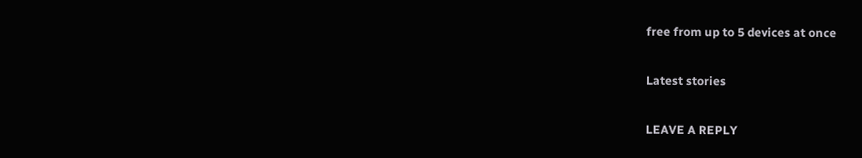free from up to 5 devices at once

Latest stories

LEAVE A REPLY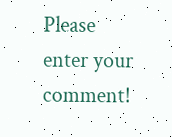Please enter your comment!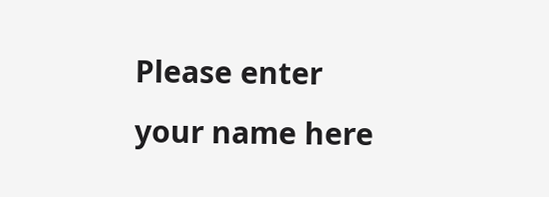Please enter your name here